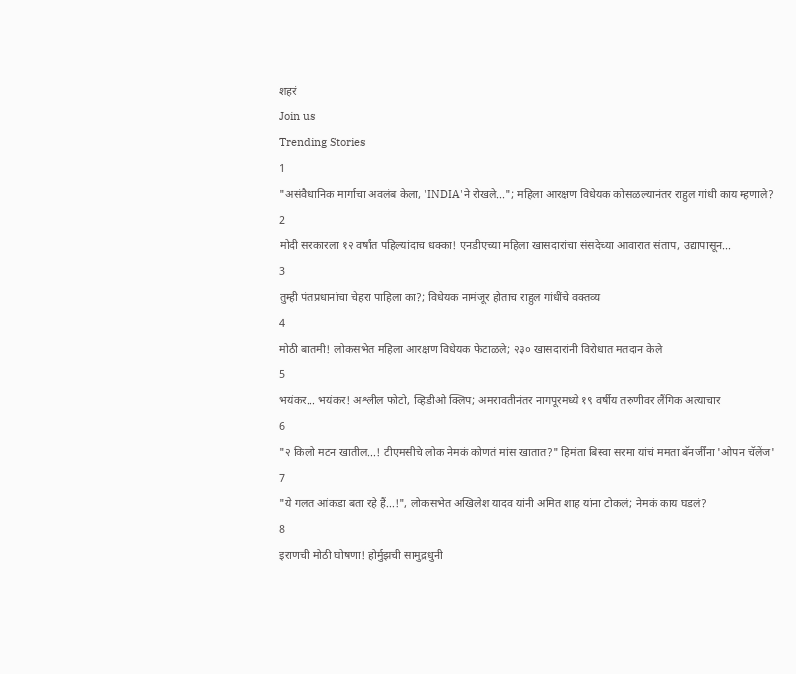शहरं
Join us
Trending Stories
1
"असंवैधानिक मार्गाचा अवलंब केला, 'INDIA'ने रोखले..."; महिला आरक्षण विधेयक कोसळल्यानंतर राहुल गांधी काय म्हणाले?
2
मोदी सरकारला १२ वर्षांत पहिल्यांदाच धक्का! एनडीएच्या महिला खासदारांचा संसदेच्या आवारात संताप, उद्यापासून...
3
तुम्ही पंतप्रधानांचा चेहरा पाहिला का?; विधेयक नामंजूर होताच राहुल गांधींचे वक्तव्य
4
मोठी बातमी! लोकसभेत महिला आरक्षण विधेयक फेटाळले; २३० खासदारांनी विरोधात मतदान केले
5
भयंकर... भयंकर! अश्लील फोटो, व्हिडीओ क्लिप; अमरावतीनंतर नागपूरमध्ये १९ वर्षीय तरुणीवर लैंगिक अत्याचार
6
"२ किलो मटन खातील...! टीएमसीचे लोक नेमकं कोणतं मांस खातात?" हिमंता बिस्वा सरमा यांचं ममता बॅनर्जींना 'ओपन चॅलेंज'
7
"ये गलत आंकडा बता रहे हैं...!", लोकसभेत अखिलेश यादव यांनी अमित शाह यांना टोकलं; नेमकं काय घडलं?
8
इराणची मोठी घोषणा! होर्मुझची सामुद्रधुनी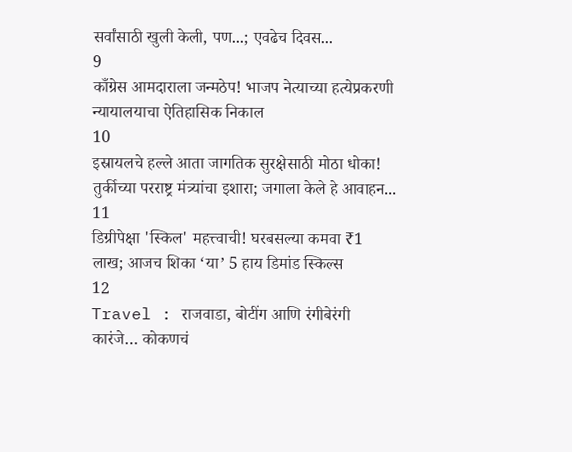सर्वांसाठी खुली केली, पण...; एवढेच दिवस...
9
काँग्रेस आमदाराला जन्मठेप! भाजप नेत्याच्या हत्येप्रकरणी न्यायालयाचा ऐतिहासिक निकाल
10
इस्रायलचे हल्ले आता जागतिक सुरक्षेसाठी मोठा धोका! तुर्कीच्या परराष्ट्र मंत्र्यांचा इशारा; जगाला केले हे आवाहन...
11
डिग्रीपेक्षा 'स्किल' महत्त्वाची! घरबसल्या कमवा ₹1 लाख; आजच शिका ‘या’ 5 हाय डिमांड स्किल्स
12
Travel : राजवाडा, बोटींग आणि रंगीबेरंगी कारंजे… कोकणचं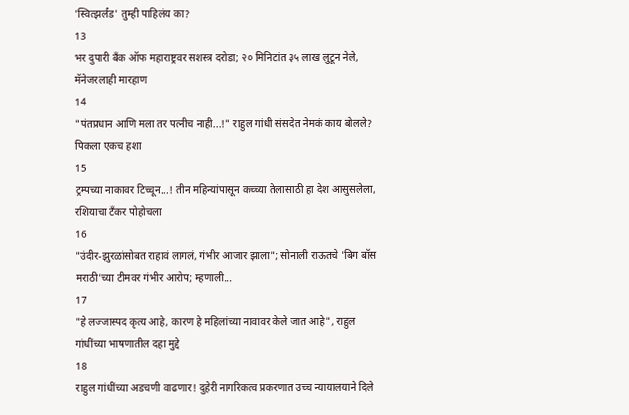'स्वित्झर्लंड' तुम्ही पाहिलंय का?
13
भर दुपारी बँक ऑफ महाराष्ट्रवर सशस्त्र दरोडा; २० मिनिटांत ३५ लाख लुटून नेले, मॅनेजरलाही मारहाण
14
"पंतप्रधान आणि मला तर पत्नीच नाही...!" राहुल गांधी संसदेत नेमकं काय बोलले? पिकला एकच हशा
15
ट्रम्पच्या नाकावर टिच्चून...! तीन महिन्यांपासून कच्च्या तेलासाठी हा देश आसुसलेला, रशियाचा टँकर पोहोचला
16
"उंदीर-झुरळांसोबत राहावं लागलं, गंभीर आजार झाला"; सोनाली राऊतचे 'बिग बॉस मराठी'च्या टीमवर गंभीर आरोप; म्हणाली...
17
"हे लज्जास्पद कृत्य आहे, कारण हे महिलांच्या नावावर केले जात आहे", राहुल गांधींच्या भाषणातील दहा मुद्दे
18
राहुल गांधींच्या अडचणी वाढणार! दुहेरी नागरिकत्व प्रकरणात उच्च न्यायालयाने दिले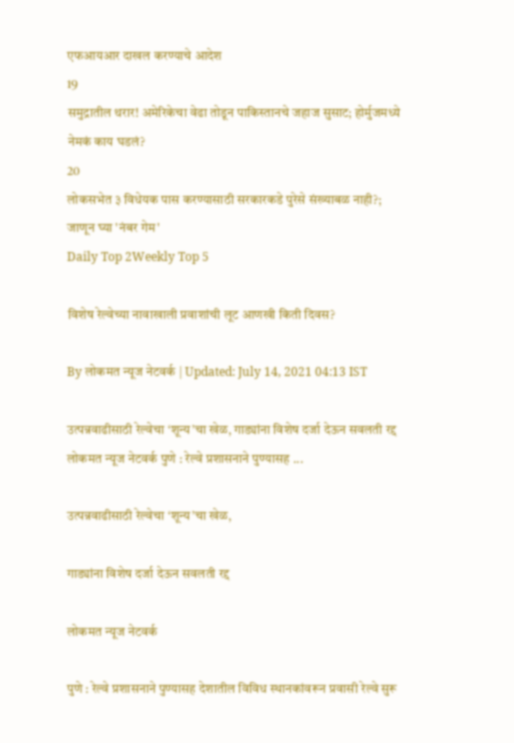एफआयआर दाखल करण्याचे आदेश
19
समुद्रातील थरार! अमेरिकेचा वेढा तोडून पाकिस्तानचे जहाज सुसाट; होर्मुजमध्ये नेमकं काय घडलं?
20
लोकसभेत ३ विधेयक पास करण्यासाठी सरकारकडे पुरेसे संख्याबळ नाही?; जाणून घ्या 'नंबर गेम'
Daily Top 2Weekly Top 5

विशेष रेल्वेच्या नावाखाली प्रवाशांची लूट आणखी किती दिवस?

By लोकमत न्यूज नेटवर्क | Updated: July 14, 2021 04:13 IST

उत्पन्नवाढीसाठी रेल्वेचा ‘शून्य’चा खेळ, गाड्यांना विशेष दर्जा देऊन सवलती रद्द लोकमत न्यूज नेटवर्क पुणे : रेल्वे प्रशासनाने पुण्यासह ...

उत्पन्नवाढीसाठी रेल्वेचा ‘शून्य’चा खेळ,

गाड्यांना विशेष दर्जा देऊन सवलती रद्द

लोकमत न्यूज नेटवर्क

पुणे : रेल्वे प्रशासनाने पुण्यासह देशातील विविध स्थानकांवरून प्रवासी रेल्वे सुरू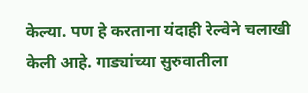केल्या. पण हे करताना यंदाही रेल्वेने चलाखी केली आहे. गाड्यांच्या सुरुवातीला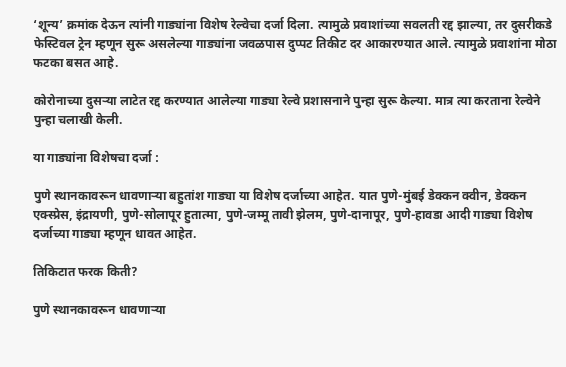‘शून्य’ क्रमांक देऊन त्यांनी गाड्यांना विशेष रेल्वेचा दर्जा दिला. त्यामुळे प्रवाशांच्या सवलती रद्द झाल्या, तर दुसरीकडे फेस्टिवल ट्रेन म्हणून सुरू असलेल्या गाड्यांना जवळपास दुप्पट तिकीट दर आकारण्यात आले. त्यामुळे प्रवाशांना मोठा फटका बसत आहे.

कोरोनाच्या दुसऱ्या लाटेत रद्द करण्यात आलेल्या गाड्या रेल्वे प्रशासनाने पुन्हा सुरू केल्या. मात्र त्या करताना रेल्वेने पुन्हा चलाखी केली.

या गाड्यांना विशेषचा दर्जा :

पुणे स्थानकावरून धावणाऱ्या बहुतांश गाड्या या विशेष दर्जाच्या आहेत. यात पुणे-मुंबई डेक्कन क्वीन, डेक्कन एक्स्प्रेस, इंद्रायणी, पुणे-सोलापूर हुतात्मा, पुणे-जम्मू तावी झेलम, पुणे-दानापूर, पुणे-हावडा आदी गाड्या विशेष दर्जाच्या गाड्या म्हणून धावत आहेत.

तिकिटात फरक किती?

पुणे स्थानकावरून धावणाऱ्या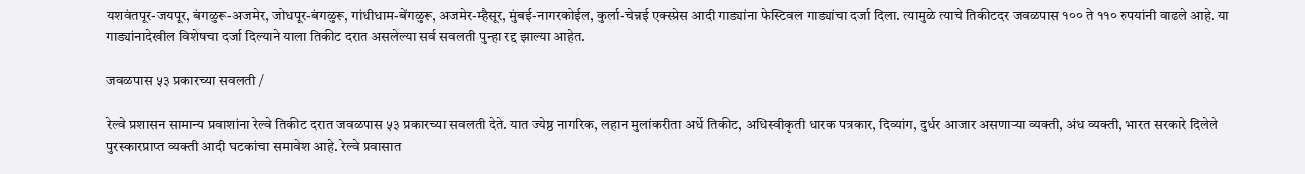यशवंतपूर-जयपूर, बंगळुरू-अजमेर, जोधपूर-बंगळुरू, गांधीधाम-बेंगळुरू, अजमेर-म्हैसूर, मुंबई-नागरकोईल, कुर्ला-चेन्नई एक्स्प्रेस आदी गाड्यांना फेस्टिवल गाड्यांचा दर्जा दिला. त्यामुळे त्याचे तिकीटदर जवळपास १०० ते ११० रुपयांनी वाढले आहे. या गाड्यांनादेखील विशेषचा दर्जा दिल्याने याला तिकीट दरात असलेल्या सर्व सवलती पुन्हा रद्द झाल्या आहेत.

जवळपास ५३ प्रकारच्या सवलती /

रेल्वे प्रशासन सामान्य प्रवाशांना रेल्वे तिकीट दरात जवळपास ५३ प्रकारच्या सवलती देते. यात ज्येष्ठ नागरिक, लहान मुलांकरीता अर्धे तिकीट, अधिस्वीकृती धारक पत्रकार, दिव्यांग, दुर्धर आजार असणाऱ्या व्यक्ती, अंध व्यक्ती, भारत सरकारे दिलेले पुरस्कारप्राप्त व्यक्ती आदी घटकांचा समावेश आहे. रेल्वे प्रवासात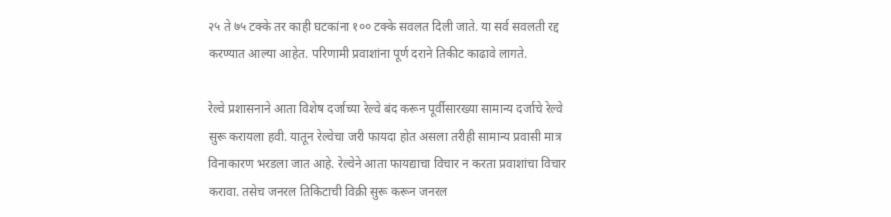२५ ते ७५ टक्के तर काही घटकांना १०० टक्के सवलत दिली जाते. या सर्व सवलती रद्द करण्यात आल्या आहेत. परिणामी प्रवाशांना पूर्ण दराने तिकीट काढावे लागते.

रेल्वे प्रशासनाने आता विशेष दर्जाच्या रेल्वे बंद करून पूर्वीसारख्या सामान्य दर्जाचे रेल्वे सुरू करायला हवी. यातून रेल्वेचा जरी फायदा होत असला तरीही सामान्य प्रवासी मात्र विनाकारण भरडला जात आहे. रेल्वेने आता फायद्याचा विचार न करता प्रवाशांचा विचार करावा. तसेच जनरल तिकिटाची विक्री सुरू करून जनरल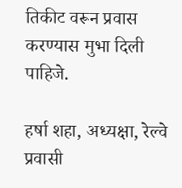तिकीट वरून प्रवास करण्यास मुभा दिली पाहिजे.

हर्षा शहा, अध्यक्षा, रेल्वे प्रवासी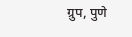ग्रुप, पुणे